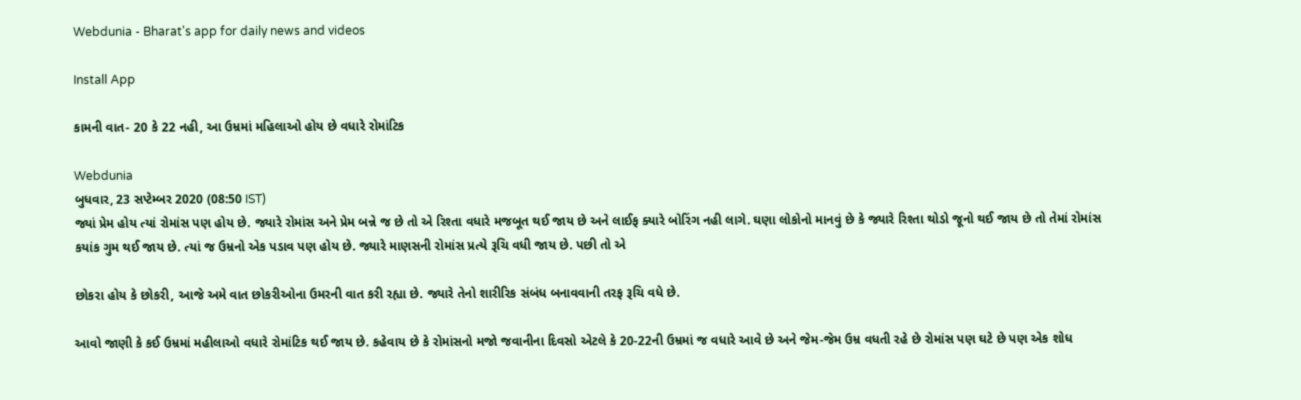Webdunia - Bharat's app for daily news and videos

Install App

કામની વાત- 20 કે 22 નહી, આ ઉમ્રમાં મહિલાઓ હોય છે વધારે રોમાંટિક

Webdunia
બુધવાર, 23 સપ્ટેમ્બર 2020 (08:50 IST)
જ્યાં પ્રેમ હોય ત્યાં રોમાંસ પણ હોય છે. જ્યારે રોમાંસ અને પ્રેમ બન્ને જ છે તો એ રિશ્તા વધારે મજબૂત થઈ જાય છે અને લાઈફ ક્યારે બોરિંગ નહી લાગે. ઘણા લોકોનો માનવું છે કે જ્યારે રિશ્તા થોડો જૂનો થઈ જાય છે તો તેમાં રોમાંસ કયાંક ગુમ થઈ જાય છે. ત્યાં જ ઉમ્રનો એક પડાવ પણ હોય છે. જ્યારે માણસની રોમાંસ પ્રત્યે રૂચિ વધી જાય છે. પછી તો એ

છોકરા હોય કે છોકરી, આજે અમે વાત છોકરીઓના ઉમરની વાત કરી રહ્યા છે. જ્યારે તેનો શારીરિક સંબંધ બનાવવાની તરફ રૂચિ વધે છે.

આવો જાણી કે કઈ ઉમ્રમાં મહીલાઓ વધારે રોમાંટિક થઈ જાય છે. કહેવાય છે કે રોમાંસનો મજો જવાનીના દિવસો એટલે કે 20-22ની ઉમ્રમાં જ વધારે આવે છે અને જેમ-જેમ ઉમ્ર વધતી રહે છે રોમાંસ પણ ઘટે છે પણ એક શોધ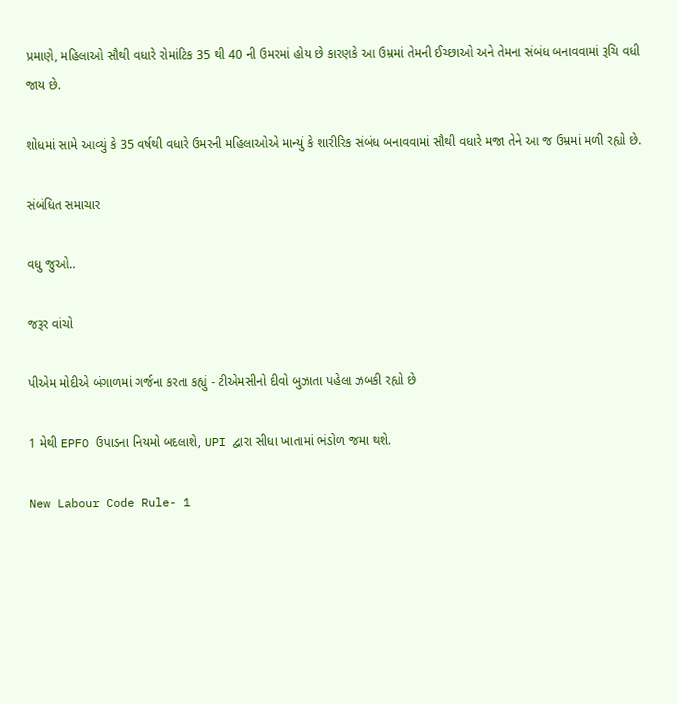પ્રમાણે, મહિલાઓ સૌથી વધારે રોમાંટિક 35 થી 40 ની ઉમરમાં હોય છે કારણકે આ ઉમ્રમાં તેમની ઈચ્છાઓ અને તેમના સંબંધ બનાવવામાં રૂચિ વધી જાય છે.

શોધમાં સામે આવ્યું કે 35 વર્ષથી વધારે ઉમરની મહિલાઓએ માન્યું કે શારીરિક સંબંધ બનાવવામાં સૌથી વધારે મજા તેને આ જ ઉમ્રમાં મળી રહ્યો છે.

સંબંધિત સમાચાર

વધુ જુઓ..

જરૂર વાંચો

પીએમ મોદીએ બંગાળમાં ગર્જના કરતા કહ્યું - ટીએમસીનો દીવો બુઝાતા પહેલા ઝબકી રહ્યો છે

1 મેથી EPFO ઉપાડના નિયમો બદલાશે, UPI દ્વારા સીધા ખાતામાં ભંડોળ જમા થશે.

New Labour Code Rule- 1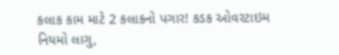કલાક કામ માટે 2 કલાકનો પગાર! કડક ઓવરટાઇમ નિયમો લાગુ,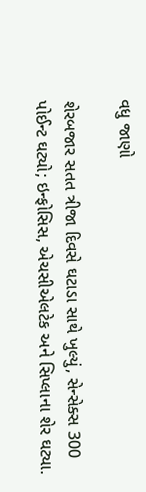વધુ જાણો

શેરબજાર સતત ત્રીજા દિવસે ઘટાડા સાથે ખુલ્યું, સેન્સેક્સ 300 પોઈન્ટ ઘટ્યો; ઇન્ફોસિસ, એચસીએલટેક અને સિપ્લાના શેર ઘટ્યા.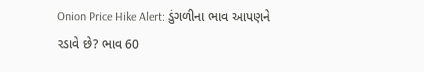Onion Price Hike Alert: ડુંગળીના ભાવ આપણને રડાવે છે? ભાવ 60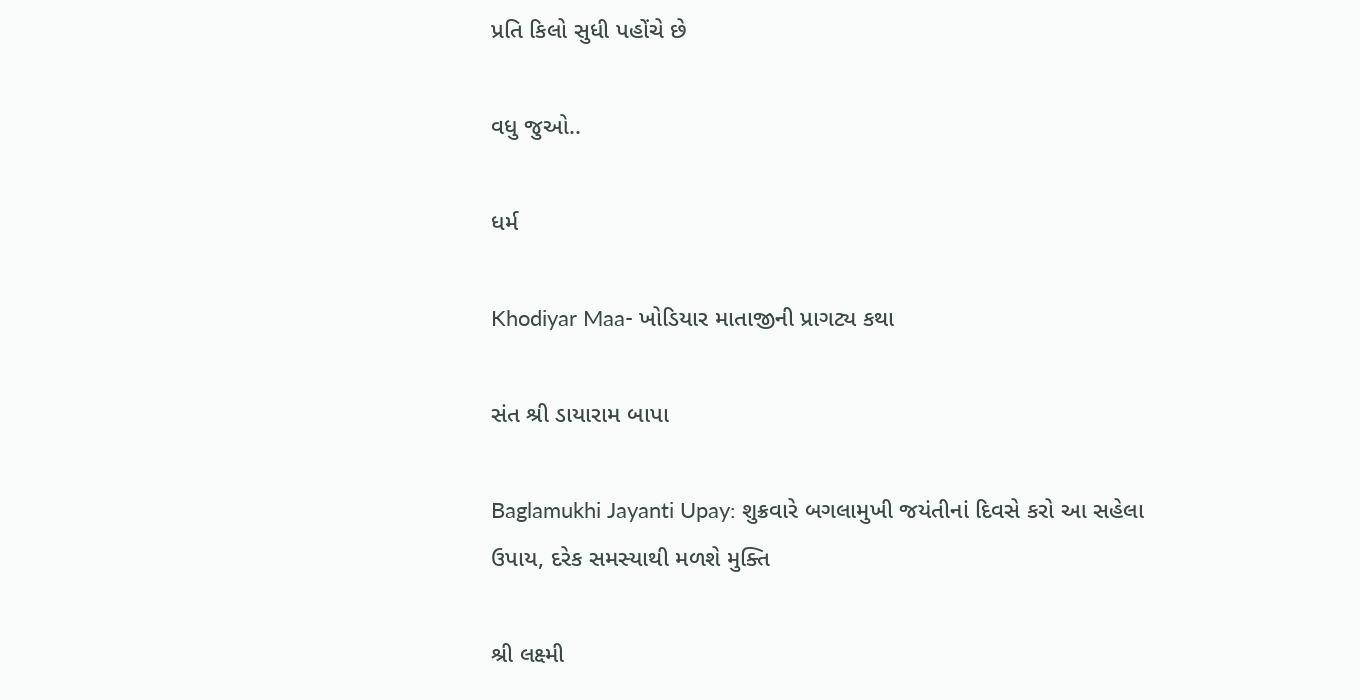પ્રતિ કિલો સુધી પહોંચે છે

વધુ જુઓ..

ધર્મ

Khodiyar Maa- ખોડિયાર માતાજીની પ્રાગટ્ય કથા

સંત શ્રી ડાયારામ બાપા

Baglamukhi Jayanti Upay: શુક્રવારે બગલામુખી જયંતીનાં દિવસે કરો આ સહેલા ઉપાય, દરેક સમસ્યાથી મળશે મુક્તિ

શ્રી લક્ષ્મી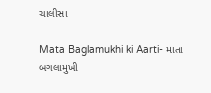ચાલીસા

Mata Baglamukhi ki Aarti- માતા બગલામુખી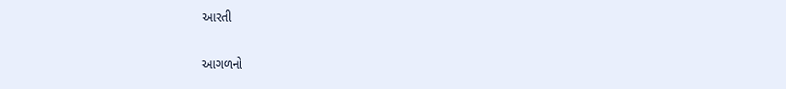આરતી

આગળનો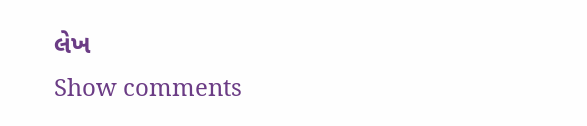લેખ
Show comments